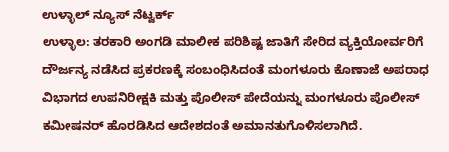ಉಳ್ಳಾಲ್ ನ್ಯೂಸ್ ನೆಟ್ವರ್ಕ್
ಉಳ್ಳಾಲ: ತರಕಾರಿ ಅಂಗಡಿ ಮಾಲೀಕ ಪರಿಶಿಷ್ಟ ಜಾತಿಗೆ ಸೇರಿದ ವ್ಯಕ್ತಿಯೋರ್ವರಿಗೆ ದೌರ್ಜನ್ಯ ನಡೆಸಿದ ಪ್ರಕರಣಕ್ಕೆ ಸಂಬಂಧಿಸಿದಂತೆ ಮಂಗಳೂರು ಕೊಣಾಜೆ ಅಪರಾಧ ವಿಭಾಗದ ಉಪನಿರೀಕ್ಷಕಿ ಮತ್ತು ಪೊಲೀಸ್ ಪೇದೆಯನ್ನು ಮಂಗಳೂರು ಪೊಲೀಸ್ ಕಮೀಷನರ್ ಹೊರಡಿಸಿದ ಆದೇಶದಂತೆ ಅಮಾನತುಗೊಳಿಸಲಾಗಿದೆ.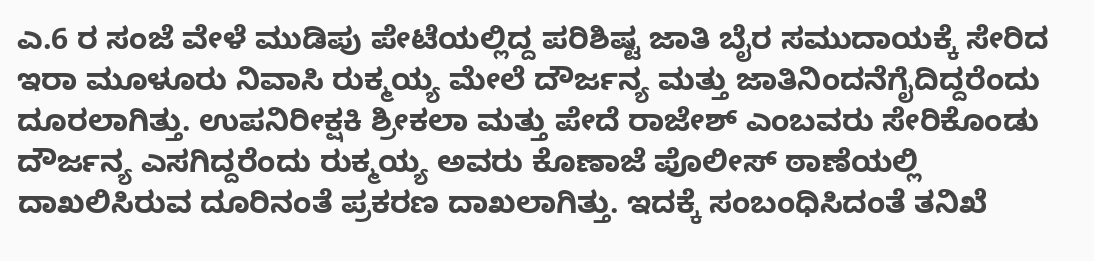ಎ.6 ರ ಸಂಜೆ ವೇಳೆ ಮುಡಿಪು ಪೇಟೆಯಲ್ಲಿದ್ದ ಪರಿಶಿಷ್ಟ ಜಾತಿ ಬೈರ ಸಮುದಾಯಕ್ಕೆ ಸೇರಿದ ಇರಾ ಮೂಳೂರು ನಿವಾಸಿ ರುಕ್ಮಯ್ಯ ಮೇಲೆ ದೌರ್ಜನ್ಯ ಮತ್ತು ಜಾತಿನಿಂದನೆಗೈದಿದ್ದರೆಂದು ದೂರಲಾಗಿತ್ತು. ಉಪನಿರೀಕ್ಷಕಿ ಶ್ರೀಕಲಾ ಮತ್ತು ಪೇದೆ ರಾಜೇಶ್ ಎಂಬವರು ಸೇರಿಕೊಂಡು ದೌರ್ಜನ್ಯ ಎಸಗಿದ್ದರೆಂದು ರುಕ್ಮಯ್ಯ ಅವರು ಕೊಣಾಜೆ ಪೊಲೀಸ್ ಠಾಣೆಯಲ್ಲಿ ದಾಖಲಿಸಿರುವ ದೂರಿನಂತೆ ಪ್ರಕರಣ ದಾಖಲಾಗಿತ್ತು. ಇದಕ್ಕೆ ಸಂಬಂಧಿಸಿದಂತೆ ತನಿಖೆ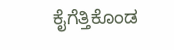ಕೈಗೆತ್ತಿಕೊಂಡ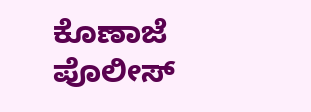ಕೊಣಾಜೆ ಪೊಲೀಸ್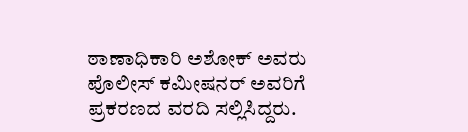ಠಾಣಾಧಿಕಾರಿ ಅಶೋಕ್ ಅವರು ಪೊಲೀಸ್ ಕಮೀಷನರ್ ಅವರಿಗೆ ಪ್ರಕರಣದ ವರದಿ ಸಲ್ಲಿಸಿದ್ದರು.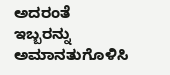ಅದರಂತೆ ಇಬ್ಬರನ್ನು ಅಮಾನತುಗೊಳಿಸಿ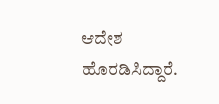ಆದೇಶ ಹೊರಡಿಸಿದ್ದಾರೆ.